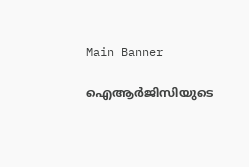Main Banner

ഐആര്‍ജിസിയുടെ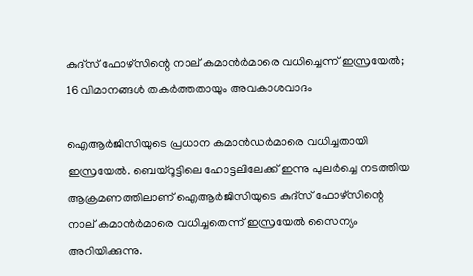കുദ്സ് ഫോഴ്സിന്റെ നാല് കമാന്‍ര്‍മാരെ വധിച്ചെന്ന് ഇസ്രയേല്‍; 16 വിമാനങ്ങള്‍ തകര്‍ത്തതായും അവകാശവാദം

ഐആര്‍ജിസിയുടെ പ്രധാന കമാന്‍ഡര്‍മാരെ വധിച്ചതായി ഇസ്രയേല്‍. ബെയ്റൂട്ടിലെ ഹോട്ടലിലേക്ക് ഇന്നു പുലര്‍ച്ചെ നടത്തിയ ആക്രമണത്തിലാണ് ഐആര്‍ജിസിയുടെ കുദ്സ് ഫോഴ്സിന്റെ നാല് കമാന്‍ര്‍മാരെ വധിച്ചതെന്ന് ഇസ്രയേല്‍ സൈന്യം അറിയിക്കുന്നു.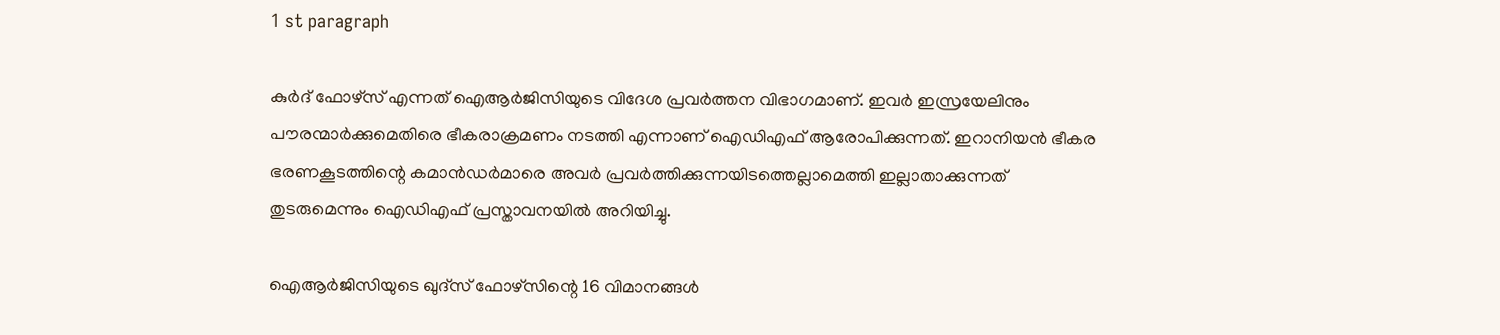1 st paragraph

കുര്‍ദ് ഫോഴ്‌സ് എന്നത് ഐആര്‍ജിസിയുടെ വിദേശ പ്രവര്‍ത്തന വിഭാഗമാണ്. ഇവര്‍ ഇസ്രയേലിനും പൗരന്മാര്‍ക്കുമെതിരെ ഭീകരാക്രമണം നടത്തി എന്നാണ് ഐഡിഎഫ് ആരോപിക്കുന്നത്. ഇറാനിയന്‍ ഭീകര ഭരണകൂടത്തിന്റെ കമാന്‍ഡര്‍മാരെ അവര്‍ പ്രവര്‍ത്തിക്കുന്നയിടത്തെല്ലാമെത്തി ഇല്ലാതാക്കുന്നത് തുടരുമെന്നും ഐഡിഎഫ് പ്രസ്താവനയില്‍ അറിയിച്ചു.

ഐആര്‍ജിസിയുടെ ഖുദ്സ് ഫോഴ്സിന്റെ 16 വിമാനങ്ങള്‍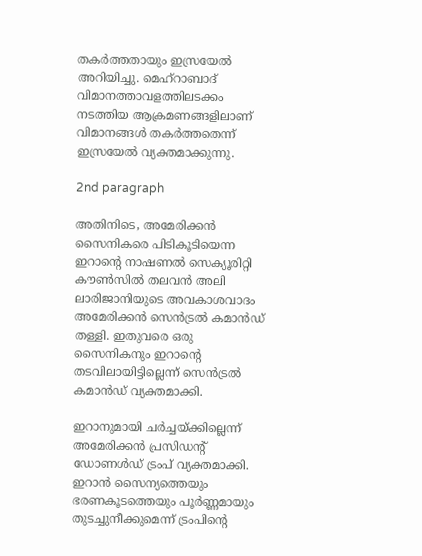തകര്‍ത്തതായും ഇസ്രയേല്‍ അറിയിച്ചു. മെഹ്റാബാദ് വിമാനത്താവളത്തിലടക്കം നടത്തിയ ആക്രമണങ്ങളിലാണ് വിമാനങ്ങള്‍ തകര്‍ത്തതെന്ന് ഇസ്രയേല്‍ വ്യക്തമാക്കുന്നു.

2nd paragraph

അതിനിടെ, അമേരിക്കന്‍ സൈനികരെ പിടികൂടിയെന്ന ഇറാന്റെ നാഷണല്‍ സെക്യൂരിറ്റി കൗണ്‍സില്‍ തലവന്‍ അലി ലാരിജാനിയുടെ അവകാശവാദം അമേരിക്കന്‍ സെന്‍ട്രല്‍ കമാന്‍ഡ് തള്ളി. ഇതുവരെ ഒരു സൈനികനും ഇറാന്റെ തടവിലായിട്ടില്ലെന്ന് സെന്‍ട്രല്‍ കമാന്‍ഡ് വ്യക്തമാക്കി.

ഇറാനുമായി ചര്‍ച്ചയ്ക്കില്ലെന്ന് അമേരിക്കന്‍ പ്രസിഡന്റ് ഡോണള്‍ഡ് ട്രംപ് വ്യക്തമാക്കി. ഇറാന്‍ സൈന്യത്തെയും ഭരണകൂടത്തെയും പൂര്‍ണ്ണമായും തുടച്ചുനീക്കുമെന്ന് ട്രംപിന്റെ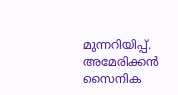മുന്നറിയിപ്പ്. അമേരിക്കന്‍ സൈനിക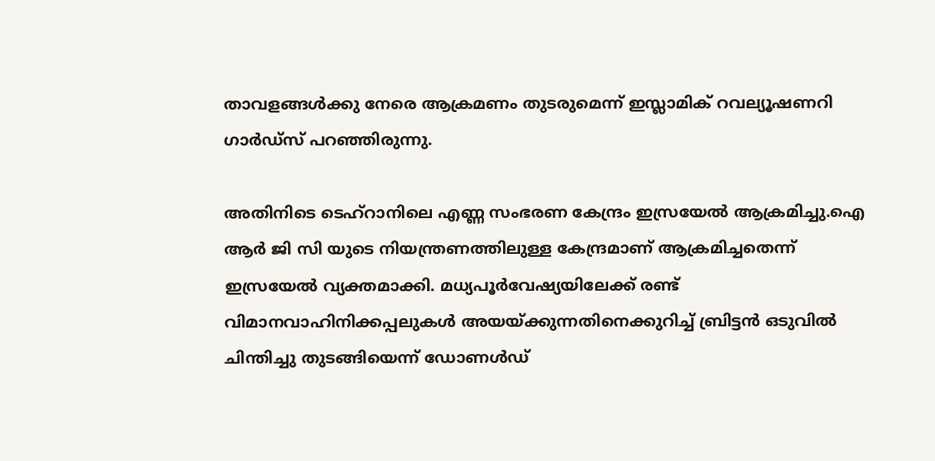താവളങ്ങള്‍ക്കു നേരെ ആക്രമണം തുടരുമെന്ന് ഇസ്ലാമിക് റവല്യൂഷണറി ഗാര്‍ഡ്‌സ് പറഞ്ഞിരുന്നു.

അതിനിടെ ടെഹ്‌റാനിലെ എണ്ണ സംഭരണ കേന്ദ്രം ഇസ്രയേല്‍ ആക്രമിച്ചു.ഐ ആര്‍ ജി സി യുടെ നിയന്ത്രണത്തിലുള്ള കേന്ദ്രമാണ് ആക്രമിച്ചതെന്ന് ഇസ്രയേല്‍ വ്യക്തമാക്കി. മധ്യപൂര്‍വേഷ്യയിലേക്ക് രണ്ട് വിമാനവാഹിനിക്കപ്പലുകള്‍ അയയ്ക്കുന്നതിനെക്കുറിച്ച് ബ്രിട്ടന്‍ ഒടുവില്‍ ചിന്തിച്ചു തുടങ്ങിയെന്ന് ഡോണള്‍ഡ്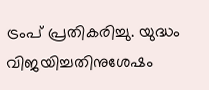ട്രംപ് പ്രതികരിച്ചു. യുദ്ധം വിജയിച്ചതിനുശേഷം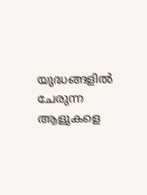യുദ്ധങ്ങളില്‍ ചേരുന്ന ആളുകളെ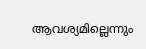ആവശ്യമില്ലെന്നും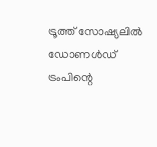ട്രൂത്ത് സോഷ്യലില്‍ ഡോണള്‍ഡ് ട്രംപിന്റെ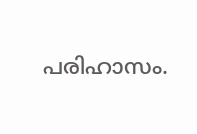പരിഹാസം.